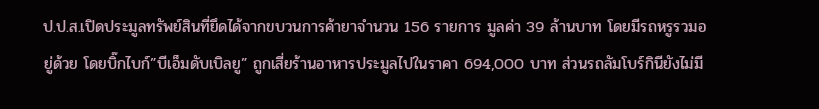ป.ป.ส.เปิดประมูลทรัพย์สินที่ยึดได้จากขบวนการค้ายาจำนวน 156 รายการ มูลค่า 39 ล้านบาท โดยมีรถหรูรวมอยู่ด้วย โดยบิ๊กไบก์”บีเอ็มดับเบิลยู” ถูกเสี่ยร้านอาหารประมูลไปในราคา 694,000 บาท ส่วนรถลัมโบร์กินียังไม่มี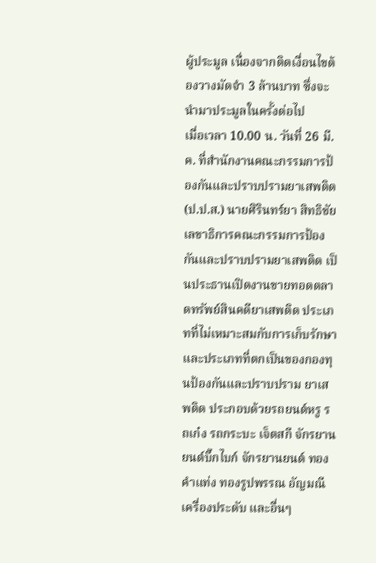ผู้ประมูล เนื่องจากติดเงื่อนไขต้องวางมัดจำ 3 ล้านบาท ซึ่งจะนำมาประมูลในครั้งต่อไป
เมื่อเวลา 10.00 น. วันที่ 26 มี.ค. ที่สำนักงานคณะกรรมการป้องกันและปราบปรามยาเสพติด (ป.ป.ส.) นายศิรินทร์ยา สิทธิชัย เลขาธิการคณะกรรมการป้องกันและปราบปรามยาเสพติด เป็นประธานเปิดงานขายทอดตลาดทรัพย์สินคดียาเสพติด ประเภทที่ไม่เหมาะสมกับการเก็บรักษา และประเภทที่ตกเป็นของกองทุนป้องกันและปราบปราม ยาเสพติด ประกอบด้วยรถยนต์หรู รถเก๋ง รถกระบะ เจ็ตสกี จักรยานยนต์บิ๊กไบก์ จักรยานยนต์ ทองคำแท่ง ทองรูปพรรณ อัญมณี เครื่องประดับ และอื่นๆ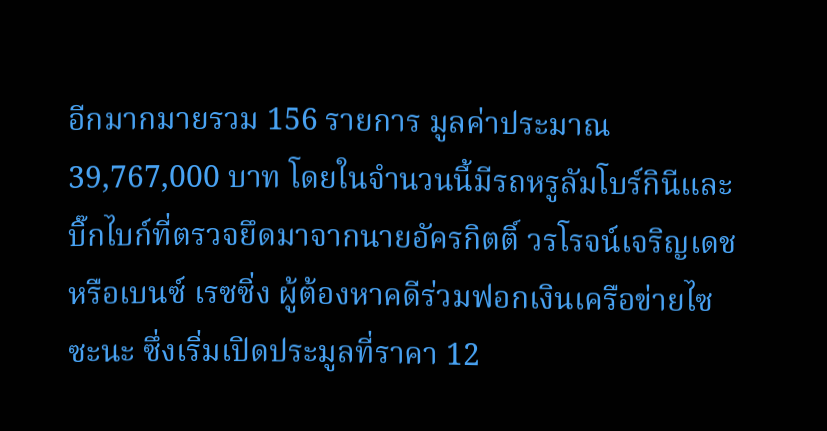อีกมากมายรวม 156 รายการ มูลค่าประมาณ 39,767,000 บาท โดยในจำนวนนี้มีรถหรูลัมโบร์กินีและบิ๊กไบก์ที่ตรวจยึดมาจากนายอัครกิตติ์ วรโรจน์เจริญเดช หรือเบนซ์ เรซซิ่ง ผู้ต้องหาคดีร่วมฟอกเงินเครือข่ายไซซะนะ ซึ่งเริ่มเปิดประมูลที่ราคา 12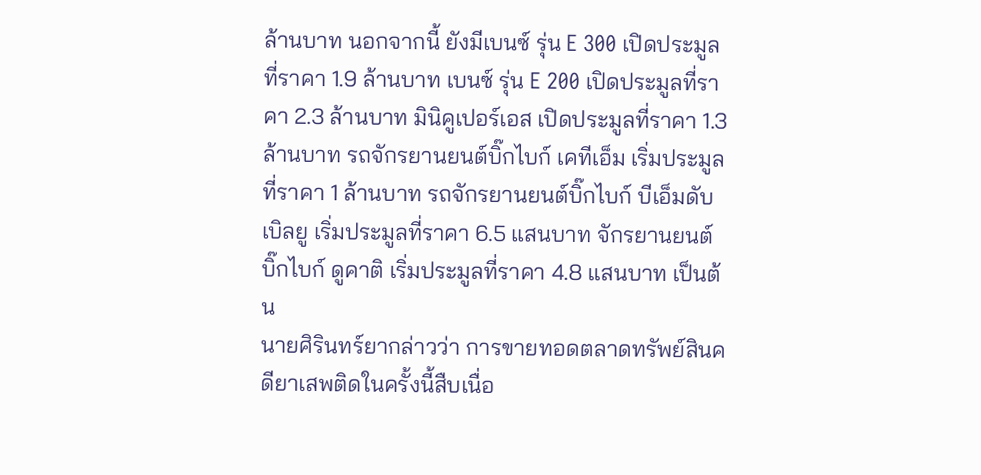ล้านบาท นอกจากนี้ ยังมีเบนซ์ รุ่น E 300 เปิดประมูลที่ราคา 1.9 ล้านบาท เบนซ์ รุ่น E 200 เปิดประมูลที่ราคา 2.3 ล้านบาท มินิคูเปอร์เอส เปิดประมูลที่ราคา 1.3 ล้านบาท รถจักรยานยนต์บิ๊กไบก์ เคทีเอ็ม เริ่มประมูลที่ราคา 1 ล้านบาท รถจักรยานยนต์บิ๊กไบก์ บีเอ็มดับเบิลยู เริ่มประมูลที่ราคา 6.5 แสนบาท จักรยานยนต์ บิ๊กไบก์ ดูคาติ เริ่มประมูลที่ราคา 4.8 แสนบาท เป็นต้น
นายศิรินทร์ยากล่าวว่า การขายทอดตลาดทรัพย์สินคดียาเสพติดในครั้งนี้สืบเนื่อ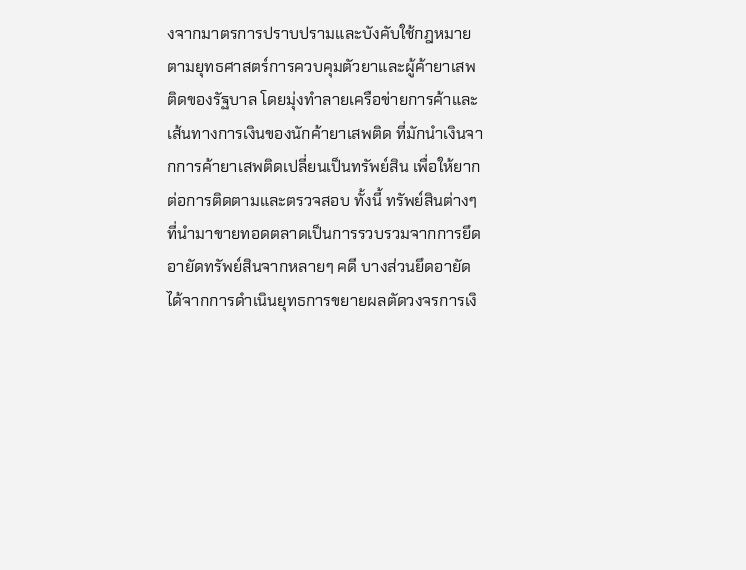งจากมาตรการปราบปรามและบังคับใช้กฎหมาย ตามยุทธศาสตร์การควบคุมตัวยาและผู้ค้ายาเสพติดของรัฐบาล โดยมุ่งทําลายเครือข่ายการค้าและเส้นทางการเงินของนักค้ายาเสพติด ที่มักนำเงินจากการค้ายาเสพติดเปลี่ยนเป็นทรัพย์สิน เพื่อให้ยากต่อการติดตามและตรวจสอบ ทั้งนี้ ทรัพย์สินต่างๆ ที่นำมาขายทอดตลาดเป็นการรวบรวมจากการยึดอายัดทรัพย์สินจากหลายๆ คดี บางส่วนยึดอายัดได้จากการดำเนินยุทธการขยายผลตัดวงจรการเงิ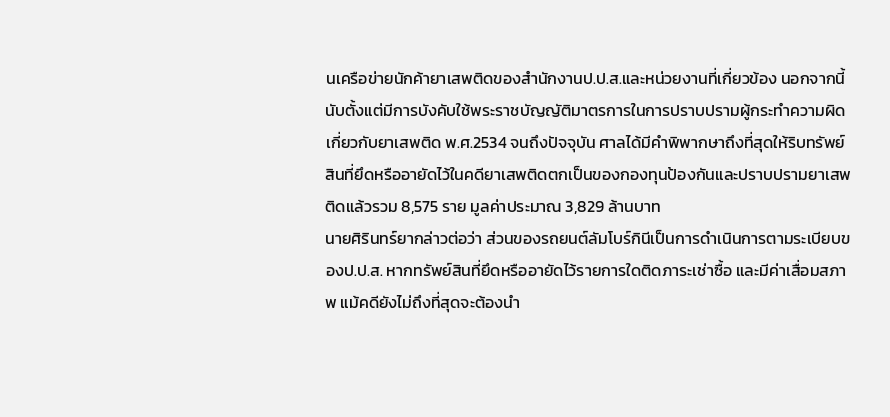นเครือข่ายนักค้ายาเสพติดของสำนักงานป.ป.ส.และหน่วยงานที่เกี่ยวข้อง นอกจากนี้นับตั้งแต่มีการบังคับใช้พระราชบัญญัติมาตรการในการปราบปรามผู้กระทำความผิดเกี่ยวกับยาเสพติด พ.ศ.2534 จนถึงปัจจุบัน ศาลได้มีคำพิพากษาถึงที่สุดให้ริบทรัพย์สินที่ยึดหรืออายัดไว้ในคดียาเสพติดตกเป็นของกองทุนป้องกันและปราบปรามยาเสพติดแล้วรวม 8,575 ราย มูลค่าประมาณ 3,829 ล้านบาท
นายศิรินทร์ยากล่าวต่อว่า ส่วนของรถยนต์ลัมโบร์กินีเป็นการดำเนินการตามระเบียบของป.ป.ส. หากทรัพย์สินที่ยึดหรืออายัดไว้รายการใดติดภาระเช่าซื้อ และมีค่าเสื่อมสภาพ แม้คดียังไม่ถึงที่สุดจะต้องนำ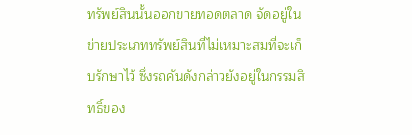ทรัพย์สินนั้นออกขายทอดตลาด จัดอยู่ในข่ายประเภททรัพย์สินที่ไม่เหมาะสมที่จะเก็บรักษาไว้ ซึ่งรถคันดังกล่าวยังอยู่ในกรรมสิทธิ์ของ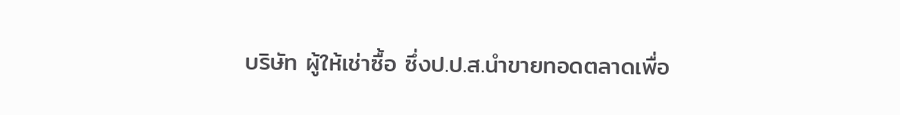บริษัท ผู้ให้เช่าซื้อ ซึ่งป.ป.ส.นำขายทอดตลาดเพื่อ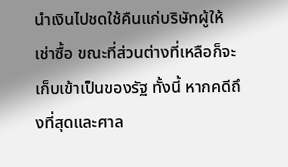นำเงินไปชดใช้คืนแก่บริษัทผู้ให้เช่าซื้อ ขณะที่ส่วนต่างที่เหลือก็จะเก็บเข้าเป็นของรัฐ ทั้งนี้ หากคดีถึงที่สุดและศาล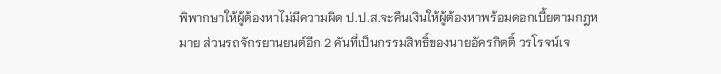พิพากษาให้ผู้ต้องหาไม่มีความผิด ป.ป.ส.จะคืนเงินให้ผู้ต้องหาพร้อมดอกเบี้ยตามกฎหมาย ส่วนรถจักรยานยนต์อีก 2 คันที่เป็นกรรมสิทธิ์ของนายอัครกิตติ์ วรโรจน์เจ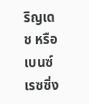ริญเดช หรือ เบนซ์ เรซซิ่ง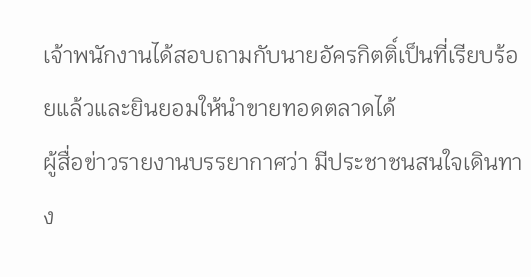เจ้าพนักงานได้สอบถามกับนายอัครกิตติ์เป็นที่เรียบร้อยแล้วและยินยอมให้นำขายทอดตลาดได้
ผู้สื่อข่าวรายงานบรรยากาศว่า มีประชาชนสนใจเดินทาง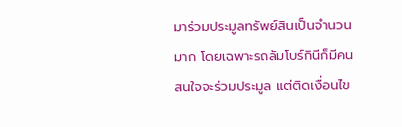มาร่วมประมูลทรัพย์สินเป็นจำนวนมาก โดยเฉพาะรถลัมโบร์กินีก็มีคนสนใจจะร่วมประมูล แต่ติดเงื่อนไข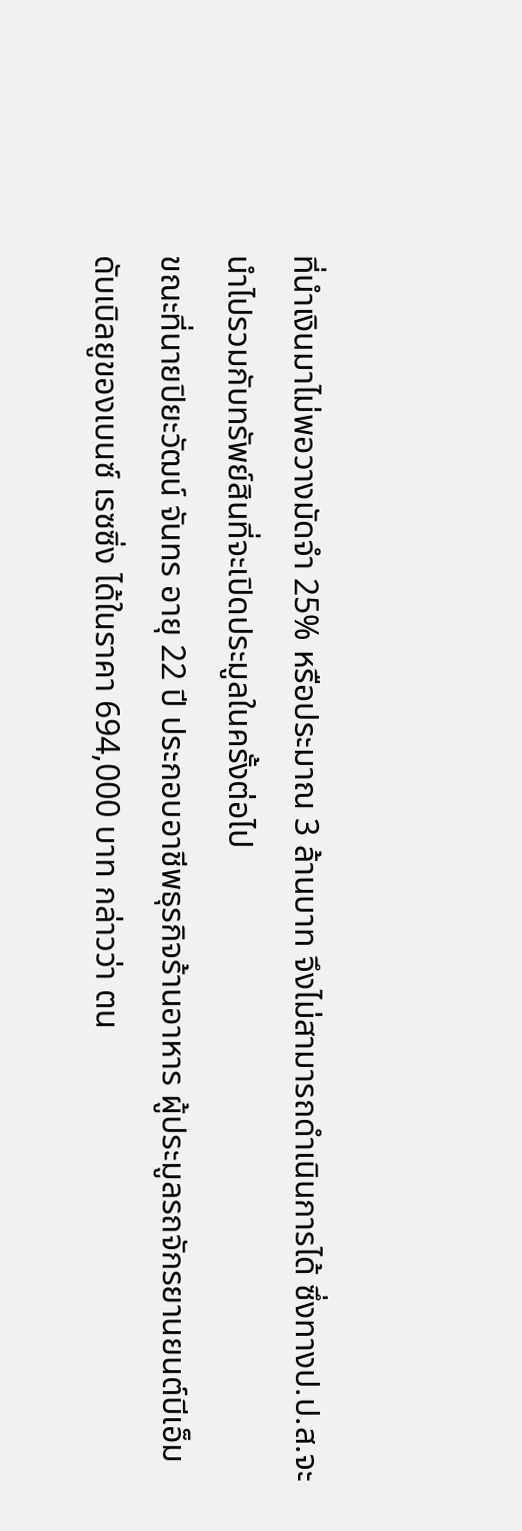ที่นำเงินมาไม่พอวางมัดจำ 25% หรือประมาณ 3 ล้านบาท จึงไม่สามารถดำเนินการได้ ซึ่งทางป.ป.ส.จะนำไปรวมกับทรัพย์สินที่จะเปิดประมูลในครั้งต่อไป
ขณะที่นายปิยะวัฒน์ จันทร อายุ 22 ปี ประกอบอาชีพธุรกิจร้านอาหาร ผู้ประมูลรถจักรยานยนต์บีเอ็มดับเบิลยูของเบนซ์ เรซซิ่ง ได้ในราคา 694,000 บาท กล่าวว่า ตน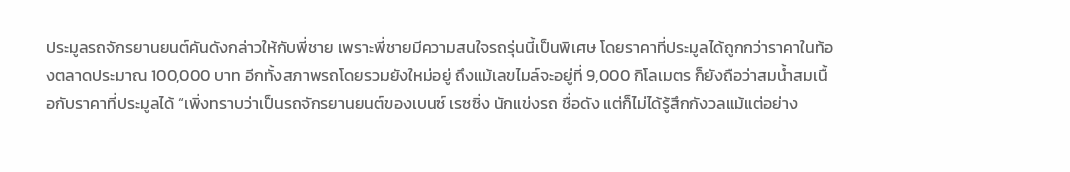ประมูลรถจักรยานยนต์คันดังกล่าวให้กับพี่ชาย เพราะพี่ชายมีความสนใจรถรุ่นนี้เป็นพิเศษ โดยราคาที่ประมูลได้ถูกกว่าราคาในท้องตลาดประมาณ 100,000 บาท อีกทั้งสภาพรถโดยรวมยังใหม่อยู่ ถึงแม้เลขไมล์จะอยู่ที่ 9,000 กิโลเมตร ก็ยังถือว่าสมน้ำสมเนื้อกับราคาที่ประมูลได้ “เพิ่งทราบว่าเป็นรถจักรยานยนต์ของเบนซ์ เรซซิ่ง นักแข่งรถ ชื่อดัง แต่ก็ไม่ได้รู้สึกกังวลแม้แต่อย่าง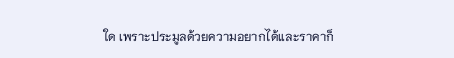ใด เพราะประมูลด้วยความอยากได้และราคาก็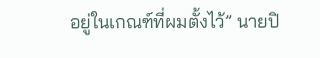อยู่ในเกณฑ์ที่ผมตั้งไว้” นายปิ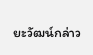ยะวัฒน์กล่าว